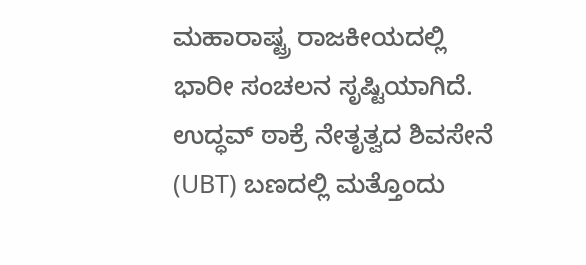ಮಹಾರಾಷ್ಟ್ರ ರಾಜಕೀಯದಲ್ಲಿ ಭಾರೀ ಸಂಚಲನ ಸೃಷ್ಟಿಯಾಗಿದೆ. ಉದ್ಧವ್ ಠಾಕ್ರೆ ನೇತೃತ್ವದ ಶಿವಸೇನೆ (UBT) ಬಣದಲ್ಲಿ ಮತ್ತೊಂದು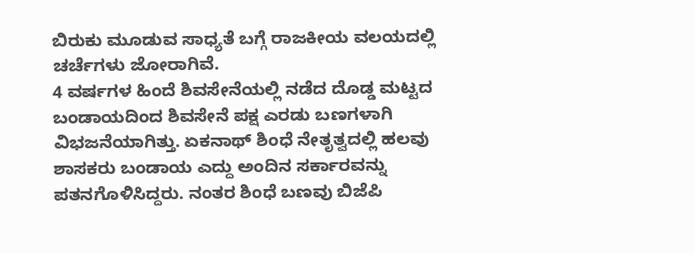ಬಿರುಕು ಮೂಡುವ ಸಾಧ್ಯತೆ ಬಗ್ಗೆ ರಾಜಕೀಯ ವಲಯದಲ್ಲಿ ಚರ್ಚೆಗಳು ಜೋರಾಗಿವೆ.
4 ವರ್ಷಗಳ ಹಿಂದೆ ಶಿವಸೇನೆಯಲ್ಲಿ ನಡೆದ ದೊಡ್ಡ ಮಟ್ಟದ ಬಂಡಾಯದಿಂದ ಶಿವಸೇನೆ ಪಕ್ಷ ಎರಡು ಬಣಗಳಾಗಿ ವಿಭಜನೆಯಾಗಿತ್ತು. ಏಕನಾಥ್ ಶಿಂಧೆ ನೇತೃತ್ವದಲ್ಲಿ ಹಲವು ಶಾಸಕರು ಬಂಡಾಯ ಎದ್ದು ಅಂದಿನ ಸರ್ಕಾರವನ್ನು ಪತನಗೊಳಿಸಿದ್ದರು. ನಂತರ ಶಿಂಧೆ ಬಣವು ಬಿಜೆಪಿ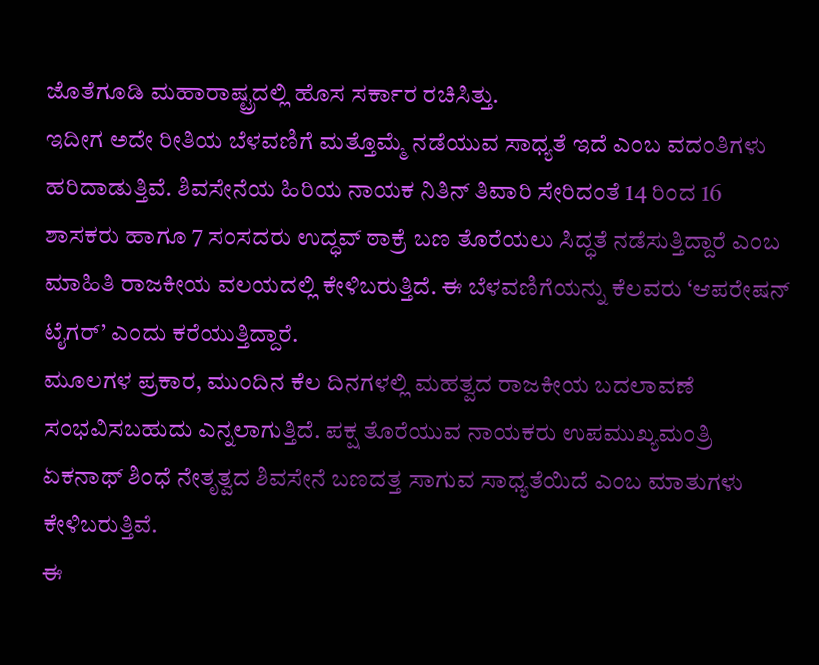ಜೊತೆಗೂಡಿ ಮಹಾರಾಷ್ಟ್ರದಲ್ಲಿ ಹೊಸ ಸರ್ಕಾರ ರಚಿಸಿತ್ತು.
ಇದೀಗ ಅದೇ ರೀತಿಯ ಬೆಳವಣಿಗೆ ಮತ್ತೊಮ್ಮೆ ನಡೆಯುವ ಸಾಧ್ಯತೆ ಇದೆ ಎಂಬ ವದಂತಿಗಳು ಹರಿದಾಡುತ್ತಿವೆ. ಶಿವಸೇನೆಯ ಹಿರಿಯ ನಾಯಕ ನಿತಿನ್ ತಿವಾರಿ ಸೇರಿದಂತೆ 14 ರಿಂದ 16 ಶಾಸಕರು ಹಾಗೂ 7 ಸಂಸದರು ಉದ್ಧವ್ ಠಾಕ್ರೆ ಬಣ ತೊರೆಯಲು ಸಿದ್ಧತೆ ನಡೆಸುತ್ತಿದ್ದಾರೆ ಎಂಬ ಮಾಹಿತಿ ರಾಜಕೀಯ ವಲಯದಲ್ಲಿ ಕೇಳಿಬರುತ್ತಿದೆ. ಈ ಬೆಳವಣಿಗೆಯನ್ನು ಕೆಲವರು ‘ಆಪರೇಷನ್ ಟೈಗರ್’ ಎಂದು ಕರೆಯುತ್ತಿದ್ದಾರೆ.
ಮೂಲಗಳ ಪ್ರಕಾರ, ಮುಂದಿನ ಕೆಲ ದಿನಗಳಲ್ಲಿ ಮಹತ್ವದ ರಾಜಕೀಯ ಬದಲಾವಣೆ ಸಂಭವಿಸಬಹುದು ಎನ್ನಲಾಗುತ್ತಿದೆ. ಪಕ್ಷ ತೊರೆಯುವ ನಾಯಕರು ಉಪಮುಖ್ಯಮಂತ್ರಿ ಏಕನಾಥ್ ಶಿಂಧೆ ನೇತೃತ್ವದ ಶಿವಸೇನೆ ಬಣದತ್ತ ಸಾಗುವ ಸಾಧ್ಯತೆಯಿದೆ ಎಂಬ ಮಾತುಗಳು ಕೇಳಿಬರುತ್ತಿವೆ.
ಈ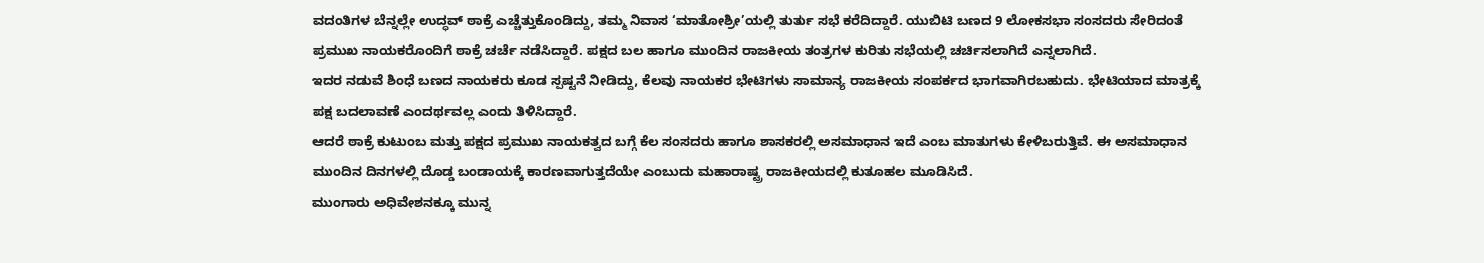ವದಂತಿಗಳ ಬೆನ್ನಲ್ಲೇ ಉದ್ಧವ್ ಠಾಕ್ರೆ ಎಚ್ಚೆತ್ತುಕೊಂಡಿದ್ದು, ತಮ್ಮ ನಿವಾಸ ‘ಮಾತೋಶ್ರೀ’ಯಲ್ಲಿ ತುರ್ತು ಸಭೆ ಕರೆದಿದ್ದಾರೆ. ಯುಬಿಟಿ ಬಣದ 9 ಲೋಕಸಭಾ ಸಂಸದರು ಸೇರಿದಂತೆ ಪ್ರಮುಖ ನಾಯಕರೊಂದಿಗೆ ಠಾಕ್ರೆ ಚರ್ಚೆ ನಡೆಸಿದ್ದಾರೆ. ಪಕ್ಷದ ಬಲ ಹಾಗೂ ಮುಂದಿನ ರಾಜಕೀಯ ತಂತ್ರಗಳ ಕುರಿತು ಸಭೆಯಲ್ಲಿ ಚರ್ಚಿಸಲಾಗಿದೆ ಎನ್ನಲಾಗಿದೆ.
ಇದರ ನಡುವೆ ಶಿಂಧೆ ಬಣದ ನಾಯಕರು ಕೂಡ ಸ್ಪಷ್ಟನೆ ನೀಡಿದ್ದು, ಕೆಲವು ನಾಯಕರ ಭೇಟಿಗಳು ಸಾಮಾನ್ಯ ರಾಜಕೀಯ ಸಂಪರ್ಕದ ಭಾಗವಾಗಿರಬಹುದು. ಭೇಟಿಯಾದ ಮಾತ್ರಕ್ಕೆ ಪಕ್ಷ ಬದಲಾವಣೆ ಎಂದರ್ಥವಲ್ಲ ಎಂದು ತಿಳಿಸಿದ್ದಾರೆ.
ಆದರೆ ಠಾಕ್ರೆ ಕುಟುಂಬ ಮತ್ತು ಪಕ್ಷದ ಪ್ರಮುಖ ನಾಯಕತ್ವದ ಬಗ್ಗೆ ಕೆಲ ಸಂಸದರು ಹಾಗೂ ಶಾಸಕರಲ್ಲಿ ಅಸಮಾಧಾನ ಇದೆ ಎಂಬ ಮಾತುಗಳು ಕೇಳಿಬರುತ್ತಿವೆ. ಈ ಅಸಮಾಧಾನ ಮುಂದಿನ ದಿನಗಳಲ್ಲಿ ದೊಡ್ಡ ಬಂಡಾಯಕ್ಕೆ ಕಾರಣವಾಗುತ್ತದೆಯೇ ಎಂಬುದು ಮಹಾರಾಷ್ಟ್ರ ರಾಜಕೀಯದಲ್ಲಿ ಕುತೂಹಲ ಮೂಡಿಸಿದೆ.
ಮುಂಗಾರು ಅಧಿವೇಶನಕ್ಕೂ ಮುನ್ನ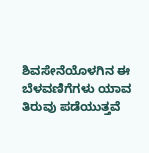ಶಿವಸೇನೆಯೊಳಗಿನ ಈ ಬೆಳವಣಿಗೆಗಳು ಯಾವ ತಿರುವು ಪಡೆಯುತ್ತವೆ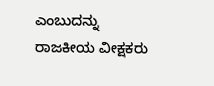ಎಂಬುದನ್ನು ರಾಜಕೀಯ ವೀಕ್ಷಕರು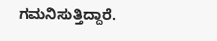ಗಮನಿಸುತ್ತಿದ್ದಾರೆ.